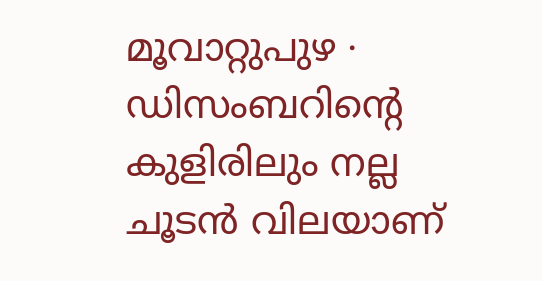മൂവാറ്റുപുഴ ∙ ഡിസംബറിന്റെ കുളിരിലും നല്ല ചൂടൻ വിലയാണ്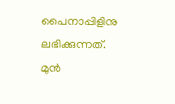പൈനാപ്പിളിനു ലഭിക്കുന്നത്. മുൻ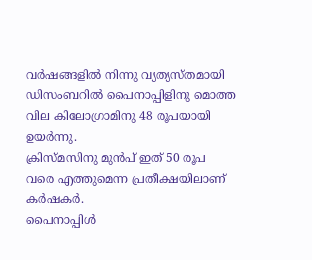വർഷങ്ങളിൽ നിന്നു വ്യത്യസ്തമായി ഡിസംബറിൽ പൈനാപ്പിളിനു മൊത്ത വില കിലോഗ്രാമിനു 48 രൂപയായി ഉയർന്നു.
ക്രിസ്മസിനു മുൻപ് ഇത് 50 രൂപ വരെ എത്തുമെന്ന പ്രതീക്ഷയിലാണ് കർഷകർ.
പൈനാപ്പിൾ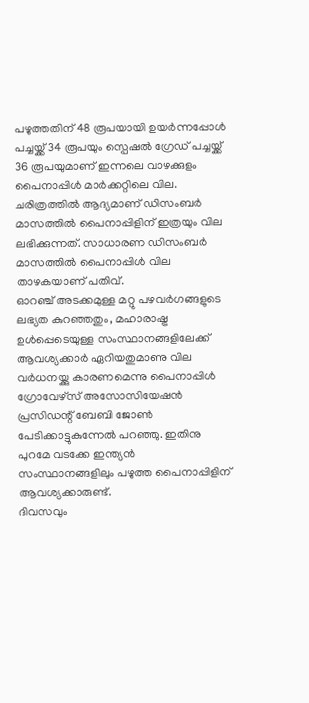പഴുത്തതിന് 48 രൂപയായി ഉയർന്നപ്പോൾ പച്ചയ്ക്ക് 34 രൂപയും സ്പെഷൽ ഗ്രേഡ് പച്ചയ്ക്ക് 36 രൂപയുമാണ് ഇന്നലെ വാഴക്കുളം പൈനാപ്പിൾ മാർക്കറ്റിലെ വില.
ചരിത്രത്തിൽ ആദ്യമാണ് ഡിസംബർ മാസത്തിൽ പൈനാപ്പിളിന് ഇത്രയും വില ലഭിക്കുന്നത്. സാധാരണ ഡിസംബർ മാസത്തിൽ പൈനാപ്പിൾ വില താഴകയാണ് പതിവ്.
ഓറഞ്ച് അടക്കമുള്ള മറ്റു പഴവർഗങ്ങളുടെ ലഭ്യത കുറഞ്ഞതും, മഹാരാഷ്ട്ര ഉൾപ്പെടെയുള്ള സംസ്ഥാനങ്ങളിലേക്ക് ആവശ്യക്കാർ ഏറിയതുമാണു വില വർധനയ്ക്കു കാരണമെന്നു പൈനാപ്പിൾ ഗ്രോവേഴ്സ് അസോസിയേഷൻ പ്രസിഡന്റ് ബേബി ജോൺ പേടിക്കാട്ടുകുന്നേൽ പറഞ്ഞു. ഇതിനു പുറമേ വടക്കേ ഇന്ത്യൻ സംസ്ഥാനങ്ങളിലും പഴുത്ത പൈനാപ്പിളിന് ആവശ്യക്കാരുണ്ട്.
ദിവസവും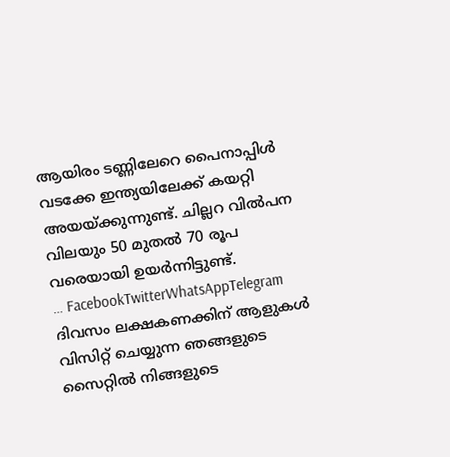ആയിരം ടണ്ണിലേറെ പൈനാപ്പിൾ വടക്കേ ഇന്ത്യയിലേക്ക് കയറ്റി അയയ്ക്കുന്നുണ്ട്. ചില്ലറ വിൽപന വിലയും 50 മുതൽ 70 രൂപ വരെയായി ഉയർന്നിട്ടുണ്ട്.
… FacebookTwitterWhatsAppTelegram
ദിവസം ലക്ഷകണക്കിന് ആളുകൾ വിസിറ്റ് ചെയ്യുന്ന ഞങ്ങളുടെ സൈറ്റിൽ നിങ്ങളുടെ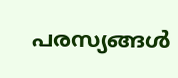പരസ്യങ്ങൾ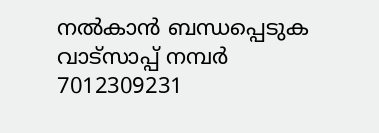നൽകാൻ ബന്ധപ്പെടുക വാട്സാപ്പ് നമ്പർ 7012309231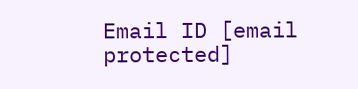Email ID [email protected]